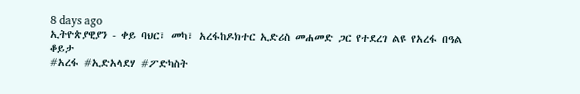8 days ago
ኢትዮጵያዊያን - ቀይ ባህር፣ መካ፣ አረፋከዶክተር ኢድሪስ መሐመድ ጋር የተደረገ ልዩ የአረፋ በዓል ቆይታ
#አረፋ #ኢድአላደሃ #ፖድካስት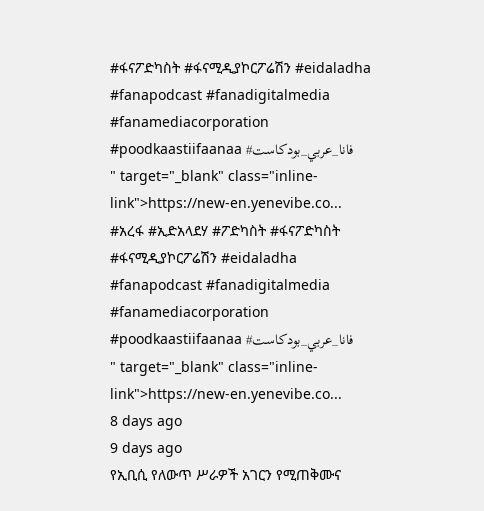#ፋናፖድካስት #ፋናሚዲያኮርፖሬሽን #eidaladha #fanapodcast #fanadigitalmedia #fanamediacorporation #poodkaastiifaanaa #فانا_عربي_بودكاست
" target="_blank" class="inline-link">https://new-en.yenevibe.co...
#አረፋ #ኢድአላደሃ #ፖድካስት #ፋናፖድካስት #ፋናሚዲያኮርፖሬሽን #eidaladha #fanapodcast #fanadigitalmedia #fanamediacorporation #poodkaastiifaanaa #فانا_عربي_بودكاست
" target="_blank" class="inline-link">https://new-en.yenevibe.co...
8 days ago
9 days ago
የኢቢሲ የለውጥ ሥራዎች አገርን የሚጠቅሙና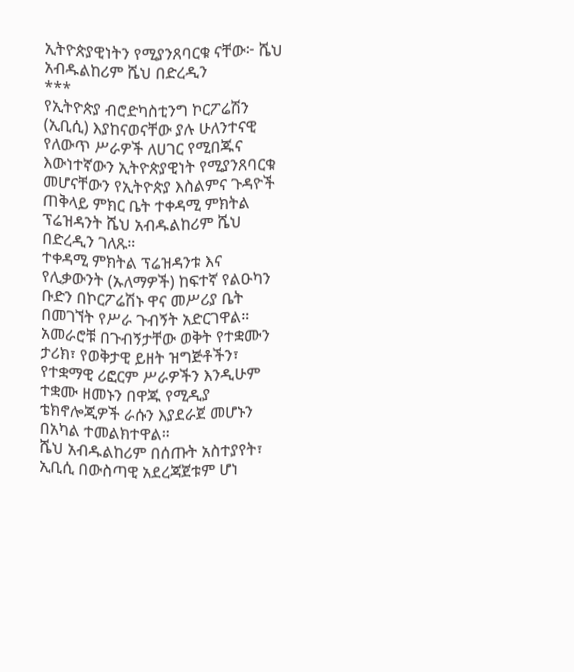ኢትዮጵያዊነትን የሚያንጸባርቁ ናቸው፦ ሼህ አብዱልከሪም ሼህ በድረዲን
***
የኢትዮጵያ ብሮድካስቲንግ ኮርፖሬሽን (ኢቢሲ) እያከናወናቸው ያሉ ሁለንተናዊ የለውጥ ሥራዎች ለሀገር የሚበጁና እውነተኛውን ኢትዮጵያዊነት የሚያንጸባርቁ መሆናቸውን የኢትዮጵያ እስልምና ጉዳዮች ጠቅላይ ምክር ቤት ተቀዳሚ ምክትል ፕሬዝዳንት ሼህ አብዱልከሪም ሼህ በድረዲን ገለጹ።
ተቀዳሚ ምክትል ፕሬዝዳንቱ እና የሊቃውንት (ኡለማዎች) ከፍተኛ የልዑካን ቡድን በኮርፖሬሽኑ ዋና መሥሪያ ቤት በመገኘት የሥራ ጉብኝት አድርገዋል።
አመራሮቹ በጉብኝታቸው ወቅት የተቋሙን ታሪክ፣ የወቅታዊ ይዘት ዝግጅቶችን፣ የተቋማዊ ሪፎርም ሥራዎችን እንዲሁም ተቋሙ ዘመኑን በዋጁ የሚዲያ ቴክኖሎጂዎች ራሱን እያደራጀ መሆኑን በአካል ተመልክተዋል።
ሼህ አብዱልከሪም በሰጡት አስተያየት፣ ኢቢሲ በውስጣዊ አደረጃጀቱም ሆነ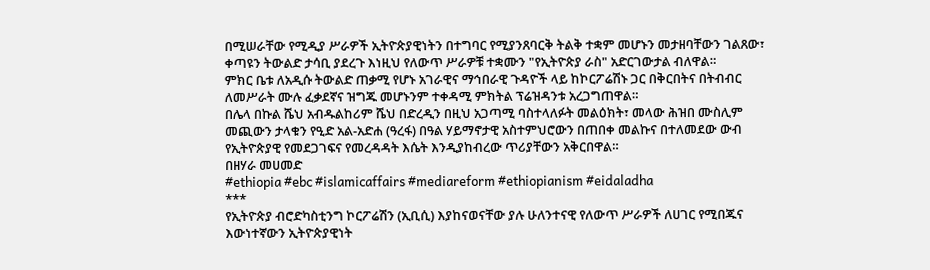በሚሠራቸው የሚዲያ ሥራዎች ኢትዮጵያዊነትን በተግባር የሚያንጸባርቅ ትልቅ ተቋም መሆኑን መታዘባቸውን ገልጸው፣ ቀጣዩን ትውልድ ታሳቢ ያደረጉ እነዚህ የለውጥ ሥራዎቹ ተቋሙን "የኢትዮጵያ ራስ" አድርገውታል ብለዋል።
ምክር ቤቱ ለአዲሱ ትውልድ ጠቃሚ የሆኑ አገራዊና ማኅበራዊ ጉዳዮች ላይ ከኮርፖሬሽኑ ጋር በቅርበትና በትብብር ለመሥራት ሙሉ ፈቃደኛና ዝግጁ መሆኑንም ተቀዳሚ ምክትል ፕሬዝዳንቱ አረጋግጠዋል።
በሌላ በኩል ሼህ አብዱልከሪም ሼህ በድረዲን በዚህ አጋጣሚ ባስተላለፉት መልዕክት፣ መላው ሕዝበ ሙስሊም መጪውን ታላቁን የዒድ አል-አድሐ (ዓረፋ) በዓል ሃይማኖታዊ አስተምህሮውን በጠበቀ መልኩና በተለመደው ውብ የኢትዮጵያዊ የመደጋገፍና የመረዳዳት እሴት እንዲያከብረው ጥሪያቸውን አቅርበዋል።
በዘሃራ መሀመድ
#ethiopia #ebc #islamicaffairs #mediareform #ethiopianism #eidaladha
***
የኢትዮጵያ ብሮድካስቲንግ ኮርፖሬሽን (ኢቢሲ) እያከናወናቸው ያሉ ሁለንተናዊ የለውጥ ሥራዎች ለሀገር የሚበጁና እውነተኛውን ኢትዮጵያዊነት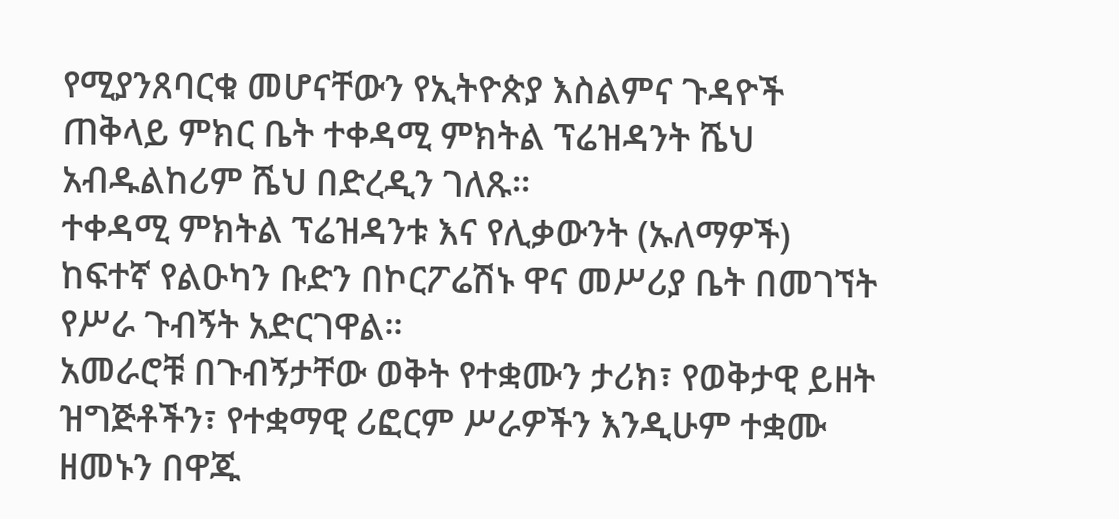የሚያንጸባርቁ መሆናቸውን የኢትዮጵያ እስልምና ጉዳዮች ጠቅላይ ምክር ቤት ተቀዳሚ ምክትል ፕሬዝዳንት ሼህ አብዱልከሪም ሼህ በድረዲን ገለጹ።
ተቀዳሚ ምክትል ፕሬዝዳንቱ እና የሊቃውንት (ኡለማዎች) ከፍተኛ የልዑካን ቡድን በኮርፖሬሽኑ ዋና መሥሪያ ቤት በመገኘት የሥራ ጉብኝት አድርገዋል።
አመራሮቹ በጉብኝታቸው ወቅት የተቋሙን ታሪክ፣ የወቅታዊ ይዘት ዝግጅቶችን፣ የተቋማዊ ሪፎርም ሥራዎችን እንዲሁም ተቋሙ ዘመኑን በዋጁ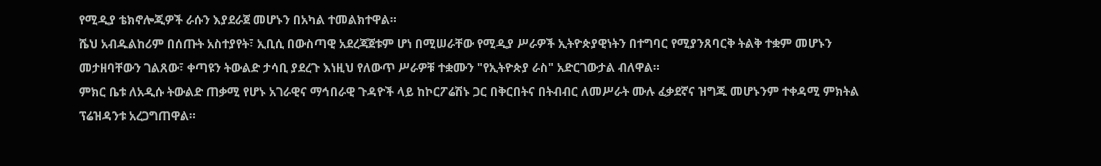የሚዲያ ቴክኖሎጂዎች ራሱን እያደራጀ መሆኑን በአካል ተመልክተዋል።
ሼህ አብዱልከሪም በሰጡት አስተያየት፣ ኢቢሲ በውስጣዊ አደረጃጀቱም ሆነ በሚሠራቸው የሚዲያ ሥራዎች ኢትዮጵያዊነትን በተግባር የሚያንጸባርቅ ትልቅ ተቋም መሆኑን መታዘባቸውን ገልጸው፣ ቀጣዩን ትውልድ ታሳቢ ያደረጉ እነዚህ የለውጥ ሥራዎቹ ተቋሙን "የኢትዮጵያ ራስ" አድርገውታል ብለዋል።
ምክር ቤቱ ለአዲሱ ትውልድ ጠቃሚ የሆኑ አገራዊና ማኅበራዊ ጉዳዮች ላይ ከኮርፖሬሽኑ ጋር በቅርበትና በትብብር ለመሥራት ሙሉ ፈቃደኛና ዝግጁ መሆኑንም ተቀዳሚ ምክትል ፕሬዝዳንቱ አረጋግጠዋል።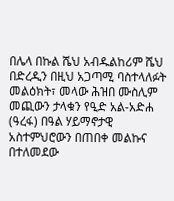በሌላ በኩል ሼህ አብዱልከሪም ሼህ በድረዲን በዚህ አጋጣሚ ባስተላለፉት መልዕክት፣ መላው ሕዝበ ሙስሊም መጪውን ታላቁን የዒድ አል-አድሐ (ዓረፋ) በዓል ሃይማኖታዊ አስተምህሮውን በጠበቀ መልኩና በተለመደው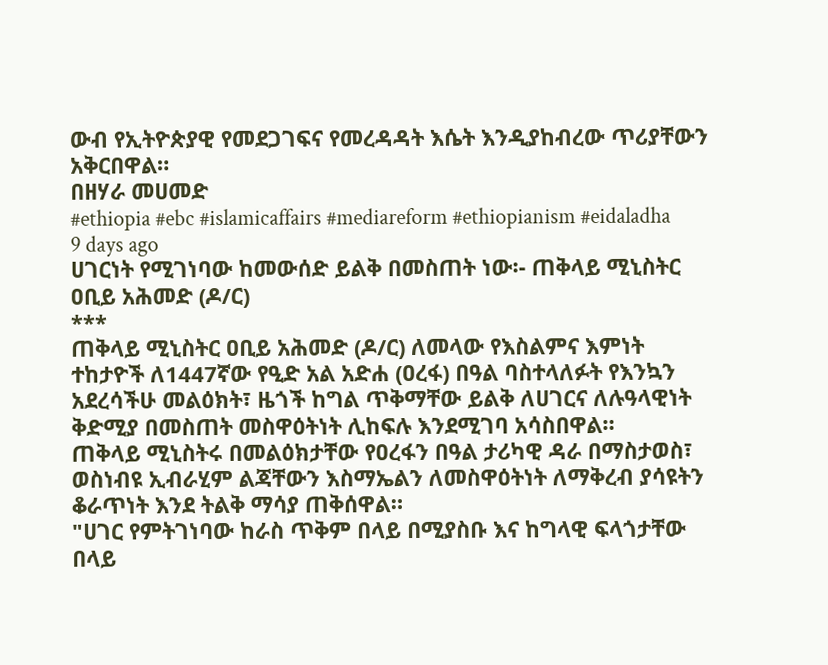ውብ የኢትዮጵያዊ የመደጋገፍና የመረዳዳት እሴት እንዲያከብረው ጥሪያቸውን አቅርበዋል።
በዘሃራ መሀመድ
#ethiopia #ebc #islamicaffairs #mediareform #ethiopianism #eidaladha
9 days ago
ሀገርነት የሚገነባው ከመውሰድ ይልቅ በመስጠት ነው፡- ጠቅላይ ሚኒስትር ዐቢይ አሕመድ (ዶ/ር)
***
ጠቅላይ ሚኒስትር ዐቢይ አሕመድ (ዶ/ር) ለመላው የእስልምና እምነት ተከታዮች ለ1447ኛው የዒድ አል አድሐ (ዐረፋ) በዓል ባስተላለፉት የእንኳን አደረሳችሁ መልዕክት፣ ዜጎች ከግል ጥቅማቸው ይልቅ ለሀገርና ለሉዓላዊነት ቅድሚያ በመስጠት መስዋዕትነት ሊከፍሉ እንደሚገባ አሳስበዋል።
ጠቅላይ ሚኒስትሩ በመልዕክታቸው የዐረፋን በዓል ታሪካዊ ዳራ በማስታወስ፣ ወስነብዩ ኢብራሂም ልጃቸውን እስማኤልን ለመስዋዕትነት ለማቅረብ ያሳዩትን ቆራጥነት እንደ ትልቅ ማሳያ ጠቅሰዋል።
"ሀገር የምትገነባው ከራስ ጥቅም በላይ በሚያስቡ እና ከግላዊ ፍላጎታቸው በላይ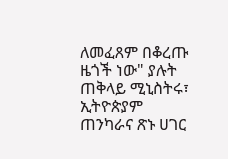ለመፈጸም በቆረጡ ዜጎች ነው" ያሉት ጠቅላይ ሚኒስትሩ፣ ኢትዮጵያም ጠንካራና ጽኑ ሀገር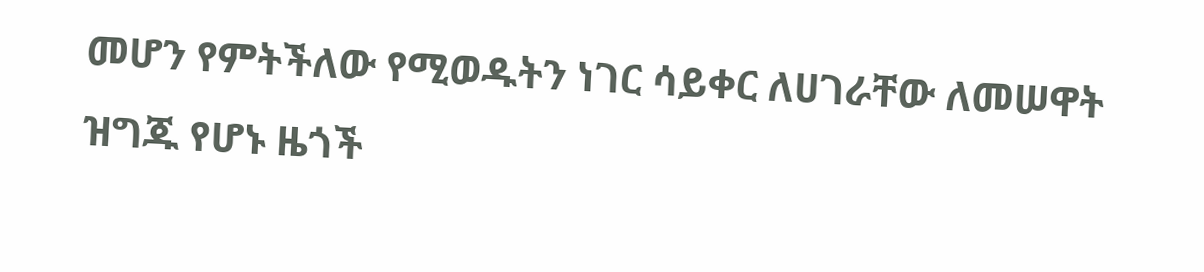መሆን የምትችለው የሚወዱትን ነገር ሳይቀር ለሀገራቸው ለመሠዋት ዝግጁ የሆኑ ዜጎች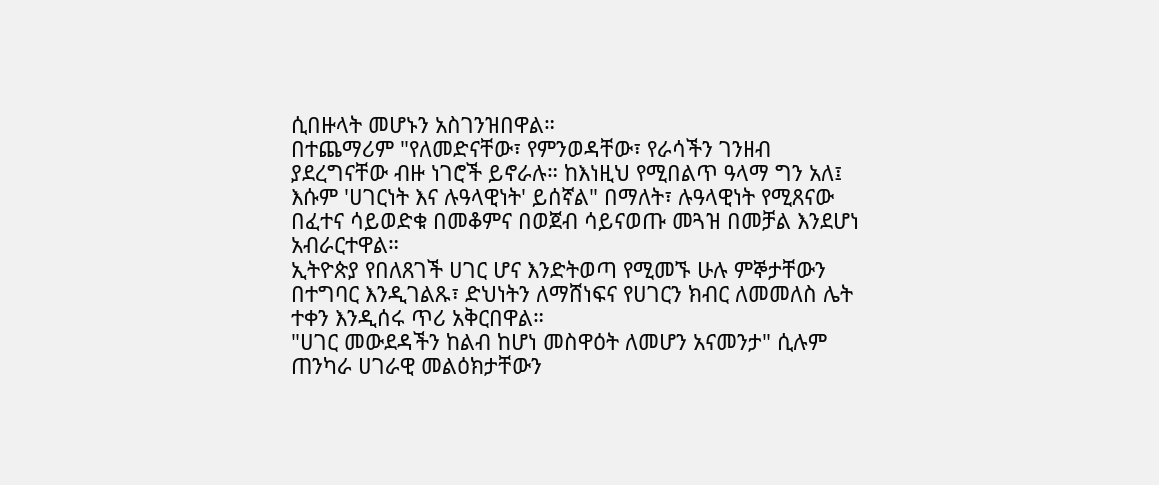ሲበዙላት መሆኑን አስገንዝበዋል።
በተጨማሪም "የለመድናቸው፣ የምንወዳቸው፣ የራሳችን ገንዘብ ያደረግናቸው ብዙ ነገሮች ይኖራሉ። ከእነዚህ የሚበልጥ ዓላማ ግን አለ፤ እሱም 'ሀገርነት እና ሉዓላዊነት' ይሰኛል" በማለት፣ ሉዓላዊነት የሚጸናው በፈተና ሳይወድቁ በመቆምና በወጀብ ሳይናወጡ መጓዝ በመቻል እንደሆነ አብራርተዋል።
ኢትዮጵያ የበለጸገች ሀገር ሆና እንድትወጣ የሚመኙ ሁሉ ምኞታቸውን በተግባር እንዲገልጹ፣ ድህነትን ለማሸነፍና የሀገርን ክብር ለመመለስ ሌት ተቀን እንዲሰሩ ጥሪ አቅርበዋል።
"ሀገር መውደዳችን ከልብ ከሆነ መስዋዕት ለመሆን አናመንታ" ሲሉም ጠንካራ ሀገራዊ መልዕክታቸውን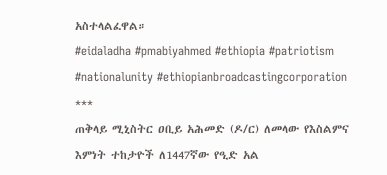አስተላልፈዋል።
#eidaladha #pmabiyahmed #ethiopia #patriotism #nationalunity #ethiopianbroadcastingcorporation
***
ጠቅላይ ሚኒስትር ዐቢይ አሕመድ (ዶ/ር) ለመላው የእስልምና እምነት ተከታዮች ለ1447ኛው የዒድ አል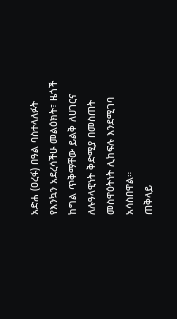አድሐ (ዐረፋ) በዓል ባስተላለፉት የእንኳን አደረሳችሁ መልዕክት፣ ዜጎች ከግል ጥቅማቸው ይልቅ ለሀገርና ለሉዓላዊነት ቅድሚያ በመስጠት መስዋዕትነት ሊከፍሉ እንደሚገባ አሳስበዋል።
ጠቅላይ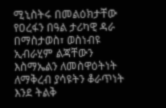ሚኒስትሩ በመልዕክታቸው የዐረፋን በዓል ታሪካዊ ዳራ በማስታወስ፣ ወስነብዩ ኢብራሂም ልጃቸውን እስማኤልን ለመስዋዕትነት ለማቅረብ ያሳዩትን ቆራጥነት እንደ ትልቅ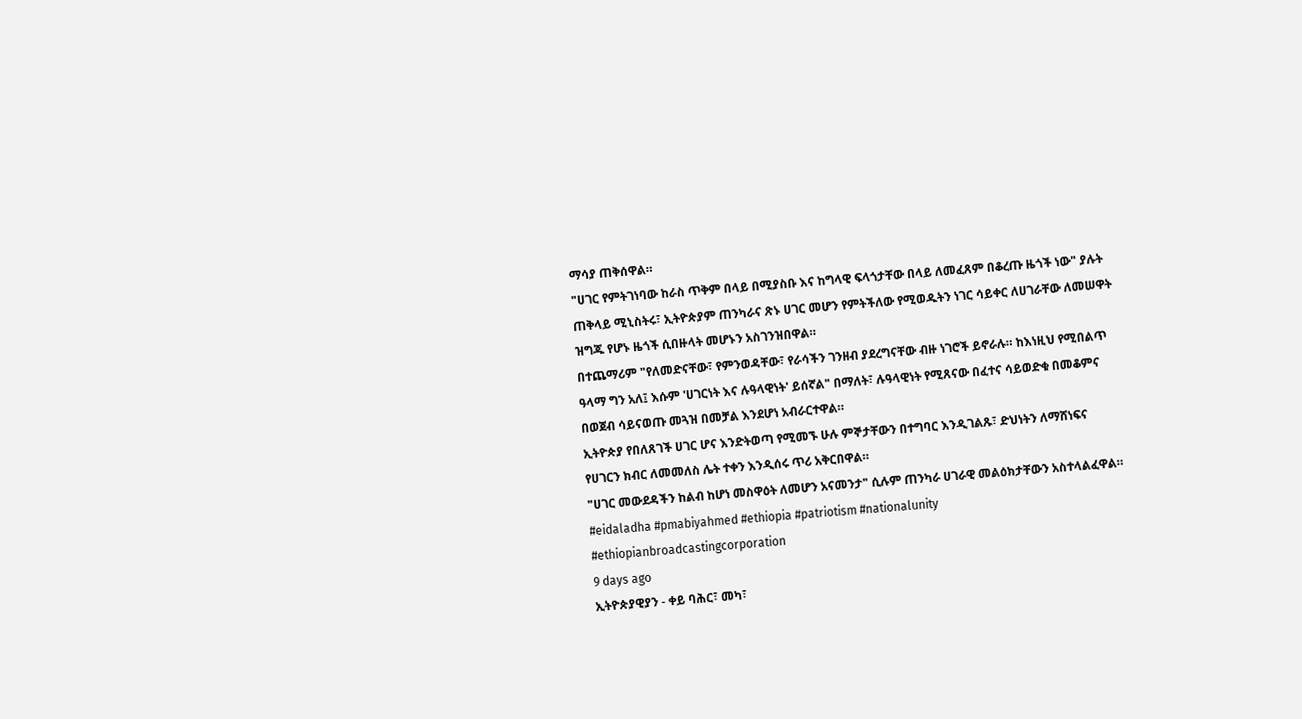ማሳያ ጠቅሰዋል።
"ሀገር የምትገነባው ከራስ ጥቅም በላይ በሚያስቡ እና ከግላዊ ፍላጎታቸው በላይ ለመፈጸም በቆረጡ ዜጎች ነው" ያሉት ጠቅላይ ሚኒስትሩ፣ ኢትዮጵያም ጠንካራና ጽኑ ሀገር መሆን የምትችለው የሚወዱትን ነገር ሳይቀር ለሀገራቸው ለመሠዋት ዝግጁ የሆኑ ዜጎች ሲበዙላት መሆኑን አስገንዝበዋል።
በተጨማሪም "የለመድናቸው፣ የምንወዳቸው፣ የራሳችን ገንዘብ ያደረግናቸው ብዙ ነገሮች ይኖራሉ። ከእነዚህ የሚበልጥ ዓላማ ግን አለ፤ እሱም 'ሀገርነት እና ሉዓላዊነት' ይሰኛል" በማለት፣ ሉዓላዊነት የሚጸናው በፈተና ሳይወድቁ በመቆምና በወጀብ ሳይናወጡ መጓዝ በመቻል እንደሆነ አብራርተዋል።
ኢትዮጵያ የበለጸገች ሀገር ሆና እንድትወጣ የሚመኙ ሁሉ ምኞታቸውን በተግባር እንዲገልጹ፣ ድህነትን ለማሸነፍና የሀገርን ክብር ለመመለስ ሌት ተቀን እንዲሰሩ ጥሪ አቅርበዋል።
"ሀገር መውደዳችን ከልብ ከሆነ መስዋዕት ለመሆን አናመንታ" ሲሉም ጠንካራ ሀገራዊ መልዕክታቸውን አስተላልፈዋል።
#eidaladha #pmabiyahmed #ethiopia #patriotism #nationalunity #ethiopianbroadcastingcorporation
9 days ago
ኢትዮጵያዊያን - ቀይ ባሕር፣ መካ፣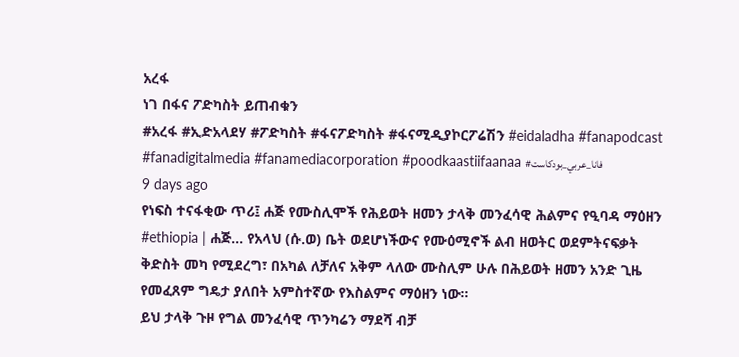አረፋ
ነገ በፋና ፖድካስት ይጠብቁን
#አረፋ #ኢድአላደሃ #ፖድካስት #ፋናፖድካስት #ፋናሚዲያኮርፖሬሽን #eidaladha #fanapodcast #fanadigitalmedia #fanamediacorporation #poodkaastiifaanaa #فانا_عربي_بودكاست
9 days ago
የነፍስ ተናፋቂው ጥሪ፤ ሐጅ የሙስሊሞች የሕይወት ዘመን ታላቅ መንፈሳዊ ሕልምና የዒባዳ ማዕዘን
#ethiopia | ሐጅ... የአላህ (ሱ.ወ) ቤት ወደሆነችውና የሙዕሚኖች ልብ ዘወትር ወደምትናፍቃት ቅድስት መካ የሚደረግ፣ በአካል ለቻለና አቅም ላለው ሙስሊም ሁሉ በሕይወት ዘመን አንድ ጊዜ የመፈጸም ግዴታ ያለበት አምስተኛው የእስልምና ማዕዘን ነው።
ይህ ታላቅ ጉዞ የግል መንፈሳዊ ጥንካሬን ማደሻ ብቻ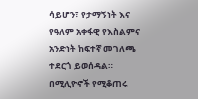ሳይሆን፣ የታማኝነት እና የዓለም አቀፋዊ የእስልምና አንድነት ከፍተኛ መገለጫ ተደርጎ ይወሰዳል።
በሚሊዮኖች የሚቆጠሩ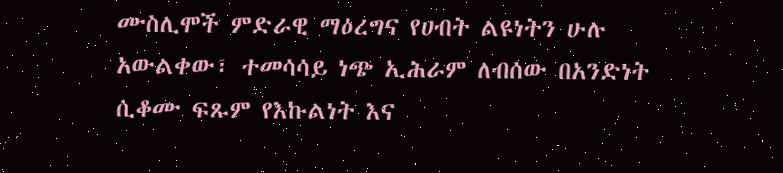ሙስሊሞች ምድራዊ ማዕረግና የሀብት ልዩነትን ሁሉ አውልቀው፣ ተመሳሳይ ነጭ ኢሕራም ለብሰው በአንድነት ሲቆሙ ፍጹም የእኩልነት እና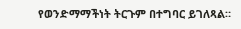የወንድማማችነት ትርጉም በተግባር ይገለጻል።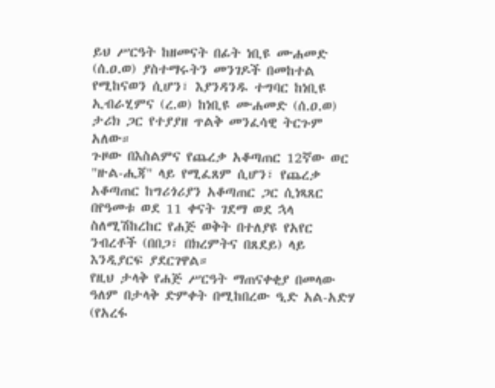ይህ ሥርዓት ከዘመናት በፊት ነቢዩ ሙሐመድ (ሰ.ዐ.ወ) ያስተማሩትን መንገዶች በመከተል የሚከናወን ሲሆን፣ እያንዳንዱ ተግባር ከነቢዩ ኢብራሂምና (ረ.ወ) ከነቢዩ ሙሐመድ (ሰ.ዐ.ወ) ታሪክ ጋር የተያያዘ ጥልቅ መንፈሳዊ ትርጉም አለው።
ጉዞው በእስልምና የጨረቃ አቆጣጠር 12ኛው ወር "ዙል-ሒጃ" ላይ የሚፈጸም ሲሆን፣ የጨረቃ አቆጣጠር ከግሪጎሪያን አቆጣጠር ጋር ሲነጻጸር በየዓመቱ ወደ 11 ቀናት ገደማ ወደ ኋላ ስለሚሽከረከር የሐጅ ወቅት በተለያዩ የአየር ንብረቶች (በበጋ፣ በክረምትና በጸደይ) ላይ እንዲያርፍ ያደርገዋል።
የዚህ ታላቅ የሐጅ ሥርዓት ማጠናቀቂያ በመላው ዓለም በታላቅ ድምቀት በሚከበረው ዒድ አል-አድሃ (የአረፋ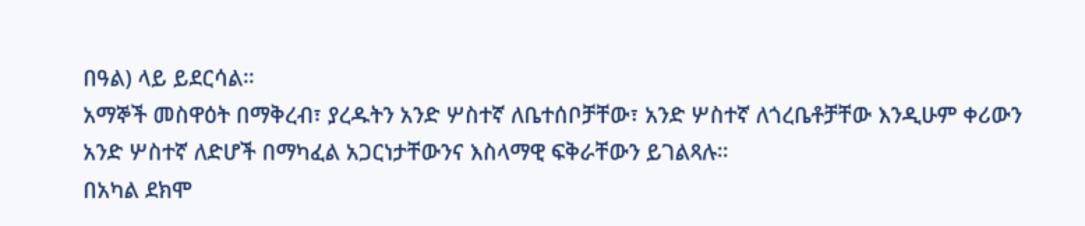በዓል) ላይ ይደርሳል።
አማኞች መስዋዕት በማቅረብ፣ ያረዱትን አንድ ሦስተኛ ለቤተሰቦቻቸው፣ አንድ ሦስተኛ ለጎረቤቶቻቸው እንዲሁም ቀሪውን አንድ ሦስተኛ ለድሆች በማካፈል አጋርነታቸውንና እስላማዊ ፍቅራቸውን ይገልጻሉ።
በአካል ደክሞ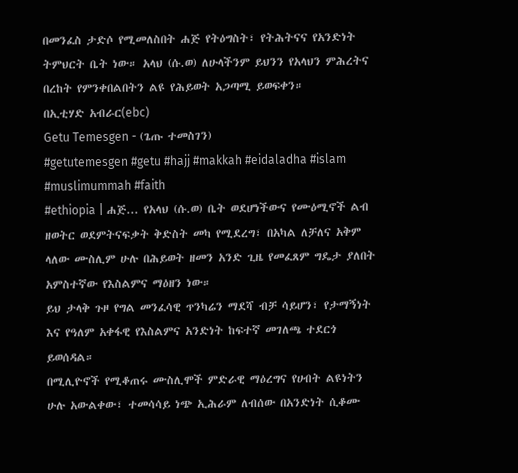በመንፈስ ታድሶ የሚመለስበት ሐጅ የትዕግስት፣ የትሕትናና የአንድነት ትምህርት ቤት ነው። አላህ (ሱ.ወ) ለሁላችንም ይህንን የአላህን ምሕረትና በረከት የምንቀበልበትን ልዩ የሕይወት አጋጣሚ ይወፍቀን።
በኢቲሃድ አብራር(ebc)
Getu Temesgen - (ጌጡ ተመስገን)
#getutemesgen #getu #hajj #makkah #eidaladha #islam #muslimummah #faith
#ethiopia | ሐጅ... የአላህ (ሱ.ወ) ቤት ወደሆነችውና የሙዕሚኖች ልብ ዘወትር ወደምትናፍቃት ቅድስት መካ የሚደረግ፣ በአካል ለቻለና አቅም ላለው ሙስሊም ሁሉ በሕይወት ዘመን አንድ ጊዜ የመፈጸም ግዴታ ያለበት አምስተኛው የእስልምና ማዕዘን ነው።
ይህ ታላቅ ጉዞ የግል መንፈሳዊ ጥንካሬን ማደሻ ብቻ ሳይሆን፣ የታማኝነት እና የዓለም አቀፋዊ የእስልምና አንድነት ከፍተኛ መገለጫ ተደርጎ ይወሰዳል።
በሚሊዮኖች የሚቆጠሩ ሙስሊሞች ምድራዊ ማዕረግና የሀብት ልዩነትን ሁሉ አውልቀው፣ ተመሳሳይ ነጭ ኢሕራም ለብሰው በአንድነት ሲቆሙ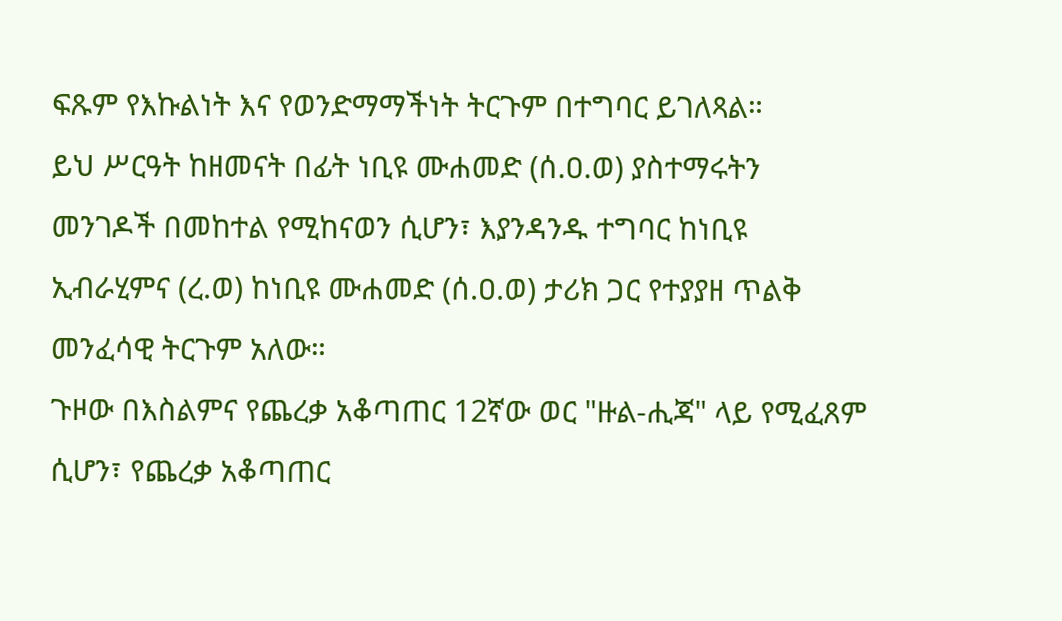ፍጹም የእኩልነት እና የወንድማማችነት ትርጉም በተግባር ይገለጻል።
ይህ ሥርዓት ከዘመናት በፊት ነቢዩ ሙሐመድ (ሰ.ዐ.ወ) ያስተማሩትን መንገዶች በመከተል የሚከናወን ሲሆን፣ እያንዳንዱ ተግባር ከነቢዩ ኢብራሂምና (ረ.ወ) ከነቢዩ ሙሐመድ (ሰ.ዐ.ወ) ታሪክ ጋር የተያያዘ ጥልቅ መንፈሳዊ ትርጉም አለው።
ጉዞው በእስልምና የጨረቃ አቆጣጠር 12ኛው ወር "ዙል-ሒጃ" ላይ የሚፈጸም ሲሆን፣ የጨረቃ አቆጣጠር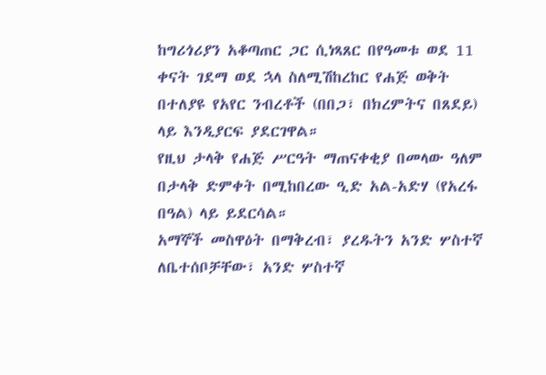ከግሪጎሪያን አቆጣጠር ጋር ሲነጻጸር በየዓመቱ ወደ 11 ቀናት ገደማ ወደ ኋላ ስለሚሽከረከር የሐጅ ወቅት በተለያዩ የአየር ንብረቶች (በበጋ፣ በክረምትና በጸደይ) ላይ እንዲያርፍ ያደርገዋል።
የዚህ ታላቅ የሐጅ ሥርዓት ማጠናቀቂያ በመላው ዓለም በታላቅ ድምቀት በሚከበረው ዒድ አል-አድሃ (የአረፋ በዓል) ላይ ይደርሳል።
አማኞች መስዋዕት በማቅረብ፣ ያረዱትን አንድ ሦስተኛ ለቤተሰቦቻቸው፣ አንድ ሦስተኛ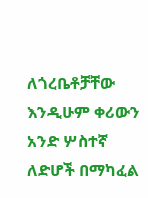ለጎረቤቶቻቸው እንዲሁም ቀሪውን አንድ ሦስተኛ ለድሆች በማካፈል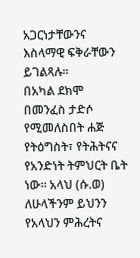አጋርነታቸውንና እስላማዊ ፍቅራቸውን ይገልጻሉ።
በአካል ደክሞ በመንፈስ ታድሶ የሚመለስበት ሐጅ የትዕግስት፣ የትሕትናና የአንድነት ትምህርት ቤት ነው። አላህ (ሱ.ወ) ለሁላችንም ይህንን የአላህን ምሕረትና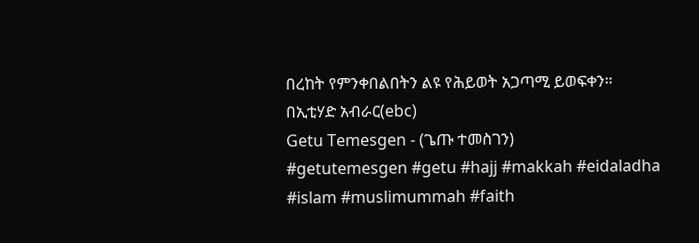በረከት የምንቀበልበትን ልዩ የሕይወት አጋጣሚ ይወፍቀን።
በኢቲሃድ አብራር(ebc)
Getu Temesgen - (ጌጡ ተመስገን)
#getutemesgen #getu #hajj #makkah #eidaladha #islam #muslimummah #faith